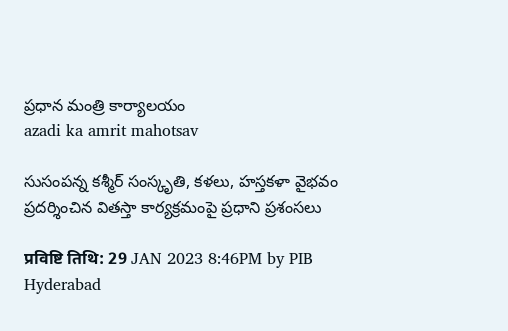ప్రధాన మంత్రి కార్యాలయం
azadi ka amrit mahotsav

సుసంపన్న కశ్మీర్ సంస్కృతి, కళలు, హస్తకళా వైభవం ప్రదర్శించిన వితస్తా కార్యక్రమంపై ప్రధాని ప్రశంసలు

प्रविष्टि तिथि: 29 JAN 2023 8:46PM by PIB Hyderabad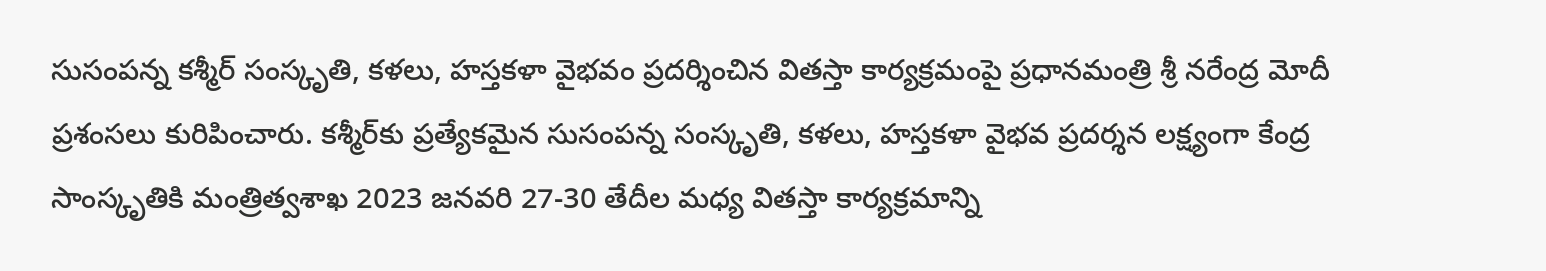సుసంపన్న కశ్మీర్ సంస్కృతి, కళలు, హస్తకళా వైభవం ప్రదర్శించిన వితస్తా కార్యక్రమంపై ప్రధానమంత్రి శ్రీ నరేంద్ర మోదీ ప్రశంసలు కురిపించారు. కశ్మీర్‌కు ప్రత్యేకమైన సుసంపన్న సంస్కృతి, కళలు, హస్తకళా వైభవ ప్రదర్శన లక్ష్యంగా కేంద్ర సాంస్కృతికి మంత్రిత్వశాఖ 2023 జనవరి 27-30 తేదీల మధ్య వితస్తా కార్యక్రమాన్ని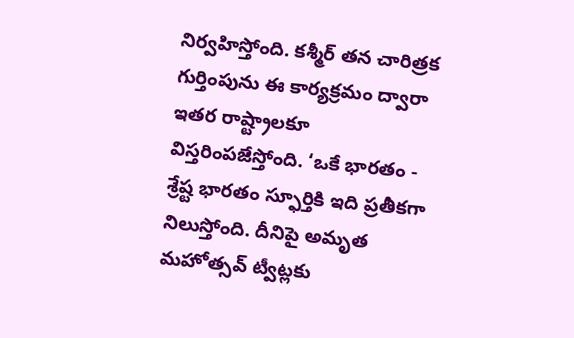నిర్వహిస్తోంది. కశ్మీర్‌ తన చారిత్రక గుర్తింపును ఈ కార్యక్రమం ద్వారా ఇతర రాష్ట్రాలకూ విస్తరింపజేస్తోంది. ‘ఒకే భారతం - శ్రేష్ట భారతం స్ఫూర్తికి ఇది ప్రతీకగా నిలుస్తోంది. దీనిపై అమృత మహోత్సవ్‌ ట్వీట్లకు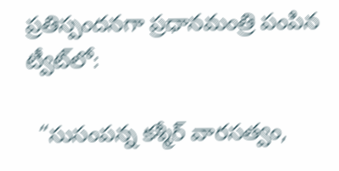ప్రతిస్పందనగా ప్రధానమంత్రి పంపిన ట్వీట్‌లో:

  “సుసంపన్న కశ్మీర్‌ వారసత్వం,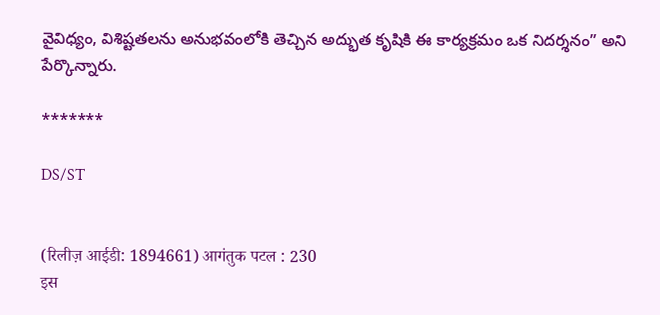వైవిధ్యం, విశిష్టతలను అనుభవంలోకి తెచ్చిన అద్భుత కృషికి ఈ కార్యక్రమం ఒక నిదర్శనం” అని పేర్కొన్నారు.

*******

DS/ST


(रिलीज़ आईडी: 1894661) आगंतुक पटल : 230
इस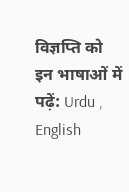विज्ञप्ति को इन भाषाओं में पढ़ें: Urdu , English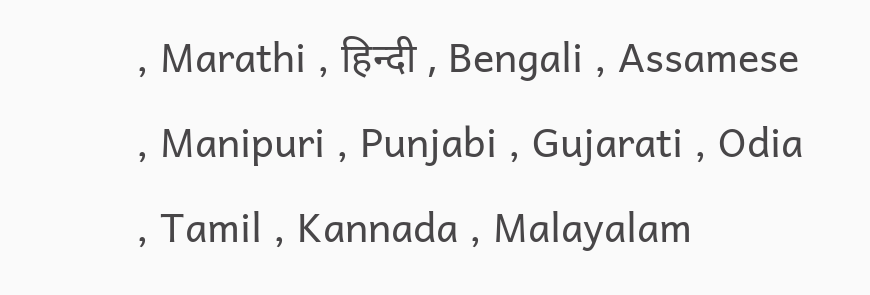, Marathi , हिन्दी , Bengali , Assamese , Manipuri , Punjabi , Gujarati , Odia , Tamil , Kannada , Malayalam